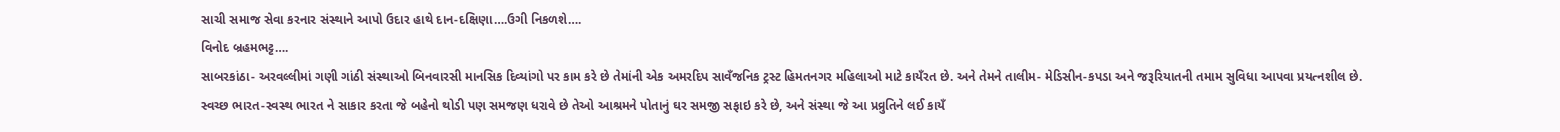સાચી સમાજ સેવા કરનાર સંસ્થાને આપો ઉદાર હાથે દાન-દક્ષિણા….ઉગી નિકળશે….
વિનોદ બ્રહમભટ્ટ….
સાબરકાંઠા- અરવલ્લીમાં ગણી ગાંઠી સંસ્થાઓ બિનવારસી માનસિક દિવ્યાંગો પર કામ કરે છે તેમાંની એક અમરદિપ સાવઁજનિક ટ્રસ્ટ હિમતનગર મહિલાઓ માટે કાયઁરત છે. અને તેમને તાલીમ- મેડિસીન-કપડા અને જરૂરિયાતની તમામ સુવિધા આપવા પ્રયત્નશીલ છે.
સ્વચ્છ ભારત-સ્વસ્થ ભારત ને સાકાર કરતા જે બહેનો થોડી પણ સમજણ ધરાવે છે તેઓ આશ્રમને પોતાનું ઘર સમજી સફાઇ કરે છે, અને સંસ્થા જે આ પ્રવ્રુતિને લઈ કાયઁ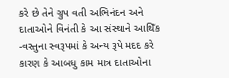કરે છે તેને ગ્રુપ વતી અભિનંદન અને દાતાઓને વિનંતી કે આ સંસ્થાને આથિઁક -વસ્તુના સ્વરૂપમાં કે અન્ય રૂપે મદદ કરે કારણ કે આબધુ કામ માત્ર દાતાઓના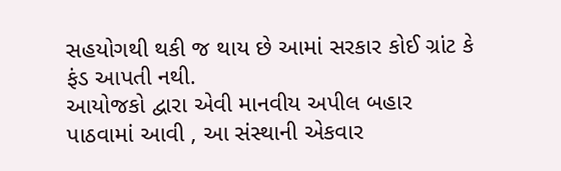સહયોગથી થકી જ થાય છે આમાં સરકાર કોઈ ગ્રાંટ કે ફંડ આપતી નથી.
આયોજકો દ્વારા એવી માનવીય અપીલ બહાર પાઠવામાં આવી , આ સંસ્થાની એકવાર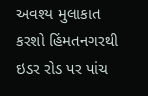અવશ્ય મુલાકાત કરશો હિંમતનગરથી ઇડર રોડ પર પાંચ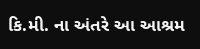કિ.મી. ના અંતરે આ આશ્રમ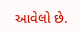આવેલો છે.